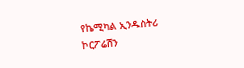የኬሚካል ኢንዱስትሪ ኮርፖሬሽን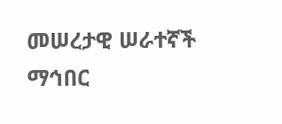መሠረታዊ ሠራተኛች ማኅበር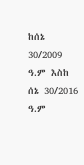ከሰኔ 30/2009 ዓ.ም እስከ ሰኔ 30/2016 ዓ.ም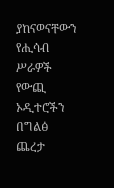ያከናወናቸውን የሒሳብ ሥራዎች የውጪ ኦዲተሮችን በግልፅ ጨረታ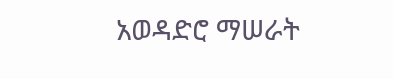አወዳድሮ ማሠራት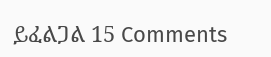ይፈልጋል 15 Comments